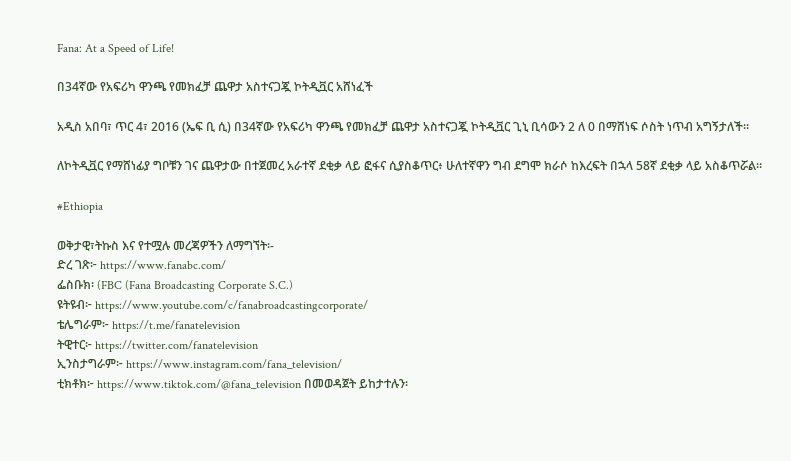Fana: At a Speed of Life!

በ34ኛው የአፍሪካ ዋንጫ የመክፈቻ ጨዋታ አስተናጋጇ ኮትዲቯር አሸነፈች

አዲስ አበባ፣ ጥር 4፣ 2016 (ኤፍ ቢ ሲ) በ34ኛው የአፍሪካ ዋንጫ የመክፈቻ ጨዋታ አስተናጋጇ ኮትዲቯር ጊኒ ቢሳውን 2 ለ 0 በማሸነፍ ሶስት ነጥብ አግኝታለች።

ለኮትዲቯር የማሸነፊያ ግቦቹን ገና ጨዋታው በተጀመረ አራተኛ ደቂቃ ላይ ፎፋና ሲያስቆጥር፥ ሁለተኛዋን ግብ ደግሞ ክራሶ ከእረፍት በኋላ 58ኛ ደቂቃ ላይ አስቆጥሯል።

#Ethiopia

ወቅታዊ፣ትኩስ እና የተሟሉ መረጃዎችን ለማግኘት፡-
ድረ ገጽ፦ https://www.fanabc.com/
ፌስቡክ፡ (FBC (Fana Broadcasting Corporate S.C.)
ዩትዩብ፦ https://www.youtube.com/c/fanabroadcastingcorporate/
ቴሌግራም፦ https://t.me/fanatelevision
ትዊተር፦ https://twitter.com/fanatelevision
ኢንስታግራም፦ https://www.instagram.com/fana_television/
ቲክቶክ፦ https://www.tiktok.com/@fana_television በመወዳጀት ይከታተሉን፡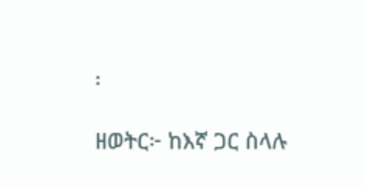፡

ዘወትር፦ ከእኛ ጋር ስላሉ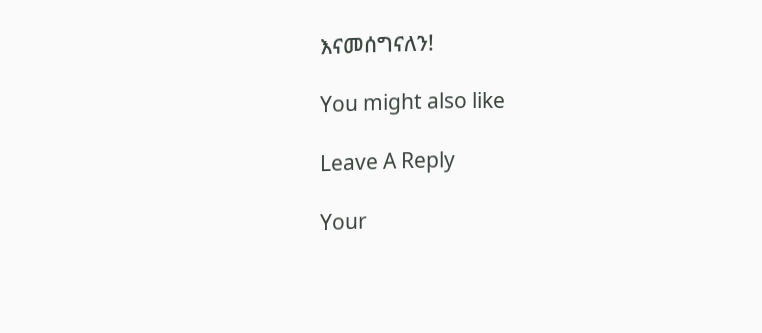እናመሰግናለን!

You might also like

Leave A Reply

Your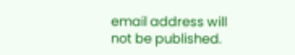email address will not be published.